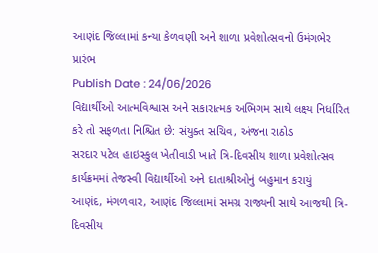આણંદ જિલ્લામાં કન્યા કેળવણી અને શાળા પ્રવેશોત્સવનો ઉમંગભેર પ્રારંભ
Publish Date : 24/06/2026
વિદ્યાર્થીઓ આત્મવિશ્વાસ અને સકારાત્મક અભિગમ સાથે લક્ષ્ય નિર્ધારિત કરે તો સફળતા નિશ્ચિત છે: સંયુક્ત સચિવ, અંજના રાઠોડ
સરદાર પટેલ હાઇસ્કુલ ખેતીવાડી ખાતે ત્રિ-દિવસીય શાળા પ્રવેશોત્સવ કાર્યક્રમમાં તેજસ્વી વિદ્યાર્થીઓ અને દાતાશ્રીઓનું બહુમાન કરાયું
આણંદ, મંગળવાર, આણંદ જિલ્લામાં સમગ્ર રાજ્યની સાથે આજથી ત્રિ-દિવસીય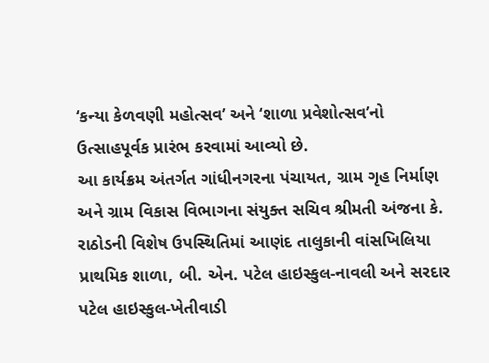‘કન્યા કેળવણી મહોત્સવ’ અને ‘શાળા પ્રવેશોત્સવ’નો ઉત્સાહપૂર્વક પ્રારંભ કરવામાં આવ્યો છે.
આ કાર્યક્રમ અંતર્ગત ગાંધીનગરના પંચાયત, ગ્રામ ગૃહ નિર્માણ અને ગ્રામ વિકાસ વિભાગના સંયુક્ત સચિવ શ્રીમતી અંજના કે. રાઠોડની વિશેષ ઉપસ્થિતિમાં આણંદ તાલુકાની વાંસખિલિયા પ્રાથમિક શાળા, બી. એન. પટેલ હાઇસ્કુલ-નાવલી અને સરદાર પટેલ હાઇસ્કુલ-ખેતીવાડી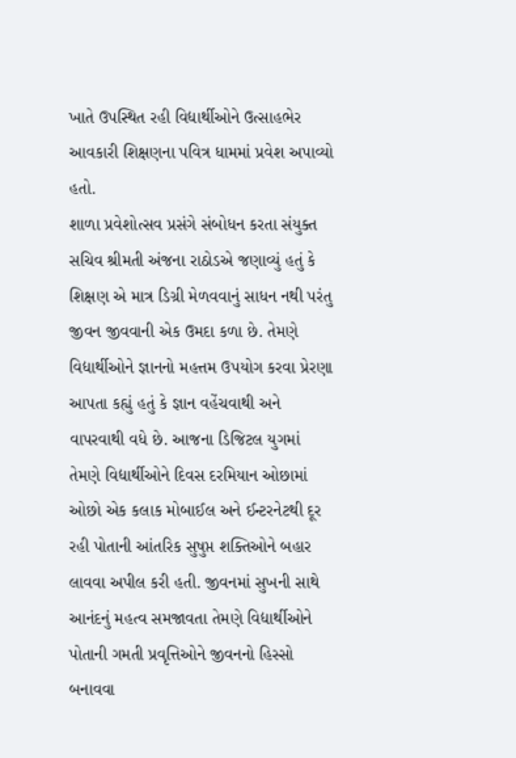ખાતે ઉપસ્થિત રહી વિદ્યાર્થીઓને ઉત્સાહભેર આવકારી શિક્ષણના પવિત્ર ધામમાં પ્રવેશ અપાવ્યો હતો.
શાળા પ્રવેશોત્સવ પ્રસંગે સંબોધન કરતા સંયુક્ત સચિવ શ્રીમતી અંજના રાઠોડએ જણાવ્યું હતું કે શિક્ષણ એ માત્ર ડિગ્રી મેળવવાનું સાધન નથી પરંતુ જીવન જીવવાની એક ઉમદા કળા છે. તેમણે વિદ્યાર્થીઓને જ્ઞાનનો મહત્તમ ઉપયોગ કરવા પ્રેરણા આપતા કહ્યું હતું કે જ્ઞાન વહેંચવાથી અને વાપરવાથી વધે છે. આજના ડિજિટલ યુગમાં તેમણે વિદ્યાર્થીઓને દિવસ દરમિયાન ઓછામાં ઓછો એક કલાક મોબાઈલ અને ઈન્ટરનેટથી દૂર રહી પોતાની આંતરિક સુષુપ્ત શક્તિઓને બહાર લાવવા અપીલ કરી હતી. જીવનમાં સુખની સાથે આનંદનું મહત્વ સમજાવતા તેમણે વિદ્યાર્થીઓને પોતાની ગમતી પ્રવૃત્તિઓને જીવનનો હિસ્સો બનાવવા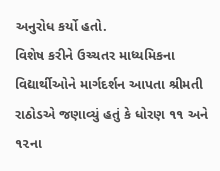અનુરોધ કર્યો હતો.
વિશેષ કરીને ઉચ્ચતર માધ્યમિકના વિદ્યાર્થીઓને માર્ગદર્શન આપતા શ્રીમતી રાઠોડએ જણાવ્યું હતું કે ધોરણ ૧૧ અને ૧૨ના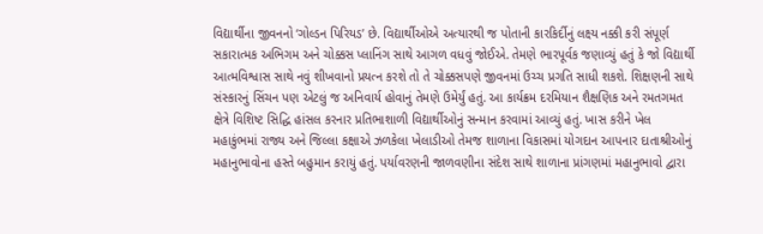વિદ્યાર્થીના જીવનનો ‘ગોલ્ડન પિરિયડ’ છે. વિદ્યાર્થીઓએ અત્યારથી જ પોતાની કારકિર્દીનું લક્ષ્ય નક્કી કરી સંપૂર્ણ સકારાત્મક અભિગમ અને ચોક્કસ પ્લાનિંગ સાથે આગળ વધવું જોઈએ. તેમણે ભારપૂર્વક જણાવ્યું હતું કે જો વિદ્યાર્થી આત્મવિશ્વાસ સાથે નવું શીખવાનો પ્રયત્ન કરશે તો તે ચોક્કસપણે જીવનમાં ઉચ્ચ પ્રગતિ સાધી શકશે. શિક્ષણની સાથે સંસ્કારનું સિંચન પણ એટલું જ અનિવાર્ય હોવાનું તેમણે ઉમેર્યું હતું. આ કાર્યક્રમ દરમિયાન શૈક્ષણિક અને રમતગમત ક્ષેત્રે વિશિષ્ટ સિદ્ધિ હાંસલ કરનાર પ્રતિભાશાળી વિદ્યાર્થીઓનું સન્માન કરવામાં આવ્યું હતું. ખાસ કરીને ખેલ મહાકુંભમાં રાજ્ય અને જિલ્લા કક્ષાએ ઝળકેલા ખેલાડીઓ તેમજ શાળાના વિકાસમાં યોગદાન આપનાર દાતાશ્રીઓનું મહાનુભાવોના હસ્તે બહુમાન કરાયું હતું. પર્યાવરણની જાળવણીના સંદેશ સાથે શાળાના પ્રાંગણમાં મહાનુભાવો દ્વારા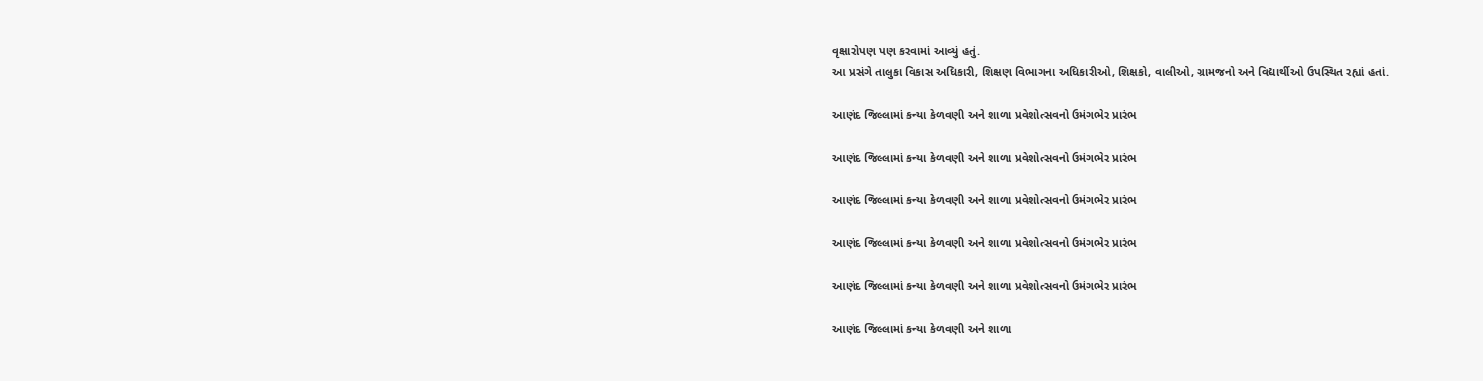વૃક્ષારોપણ પણ કરવામાં આવ્યું હતું.
આ પ્રસંગે તાલુકા વિકાસ અધિકારી, શિક્ષણ વિભાગના અધિકારીઓ, શિક્ષકો, વાલીઓ, ગ્રામજનો અને વિદ્યાર્થીઓ ઉપસ્થિત રહ્યાં હતાં.

આણંદ જિલ્લામાં કન્યા કેળવણી અને શાળા પ્રવેશોત્સવનો ઉમંગભેર પ્રારંભ

આણંદ જિલ્લામાં કન્યા કેળવણી અને શાળા પ્રવેશોત્સવનો ઉમંગભેર પ્રારંભ

આણંદ જિલ્લામાં કન્યા કેળવણી અને શાળા પ્રવેશોત્સવનો ઉમંગભેર પ્રારંભ

આણંદ જિલ્લામાં કન્યા કેળવણી અને શાળા પ્રવેશોત્સવનો ઉમંગભેર પ્રારંભ

આણંદ જિલ્લામાં કન્યા કેળવણી અને શાળા પ્રવેશોત્સવનો ઉમંગભેર પ્રારંભ

આણંદ જિલ્લામાં કન્યા કેળવણી અને શાળા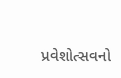પ્રવેશોત્સવનો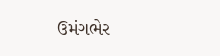ઉમંગભેર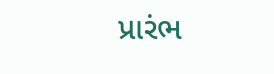પ્રારંભ